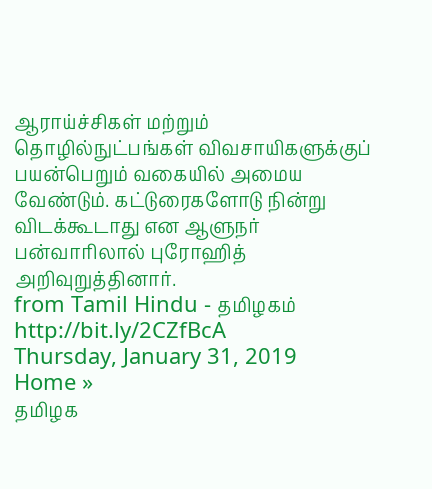ஆராய்ச்சிகள் மற்றும் தொழில்நுட்பங்கள் விவசாயிகளுக்குப் பயன்பெறும் வகையில் அமைய வேண்டும். கட்டுரைகளோடு நின்று விடக்கூடாது என ஆளுநர் பன்வாரிலால் புரோஹித் அறிவுறுத்தினார்.
from Tamil Hindu - தமிழகம் http://bit.ly/2CZfBcA
Thursday, January 31, 2019
Home »
தமிழக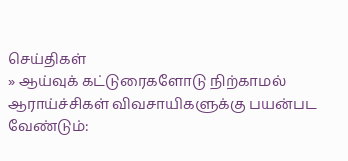செய்திகள்
» ஆய்வுக் கட்டுரைகளோடு நிற்காமல் ஆராய்ச்சிகள் விவசாயிகளுக்கு பயன்பட வேண்டும்: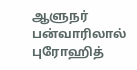ஆளுநர் பன்வாரிலால் புரோஹித்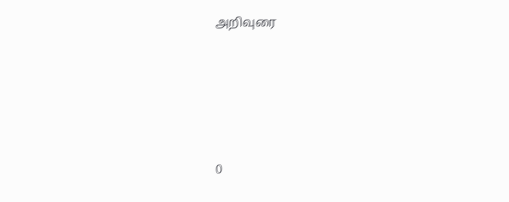அறிவுரை







0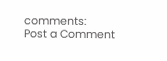comments:
Post a Comment